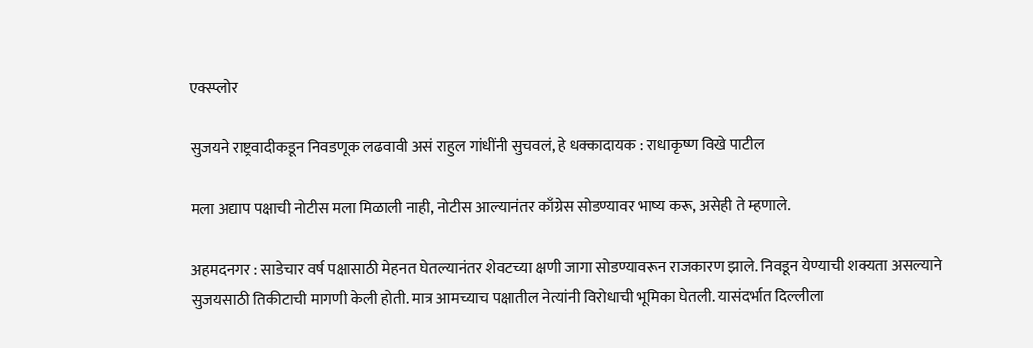एक्स्प्लोर

सुजयने राष्ट्रवादीकडून निवडणूक लढवावी असं राहुल गांधींनी सुचवलं, हे धक्कादायक : राधाकृष्ण विखे पाटील

मला अद्याप पक्षाची नोटीस मला मिळाली नाही, नोटीस आल्यानंतर काँग्रेस सोडण्यावर भाष्य करू, असेही ते म्हणाले.

अहमदनगर : साडेचार वर्ष पक्षासाठी मेहनत घेतल्यानंतर शेवटच्या क्षणी जागा सोडण्यावरून राजकारण झाले. निवडून येण्याची शक्यता असल्याने सुजयसाठी तिकीटाची मागणी केली होती. मात्र आमच्याच पक्षातील नेत्यांनी विरोधाची भूमिका घेतली. यासंदर्भात दिल्लीला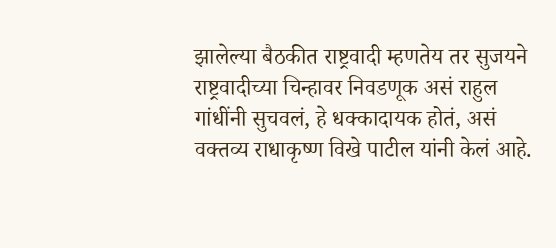झालेल्या बैठकीत राष्ट्रवादी म्हणतेय तर सुजयने राष्ट्रवादीच्या चिन्हावर निवडणूक असं राहुल गांधींनी सुचवलं, हे धक्कादायक होतं, असं वक्तव्य राधाकृष्ण विखे पाटील यांनी केलं आहे.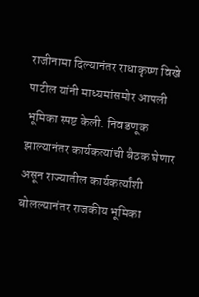राजीनामा दिल्यानंतर राधाकृष्ण विखे पाटील यांनी माध्यमांसमोर आपली भूमिका स्पष्ट केली. निवडणूक झाल्यानंतर कार्यकत्यांची बैठक घेणार असून राज्यातील कार्यकर्त्यांशी बोलल्यानंतर राजकीय भूमिका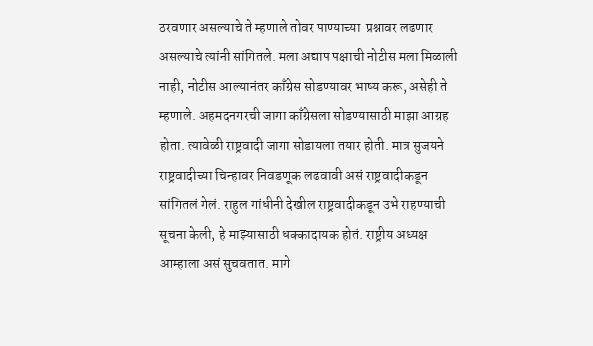ठरवणार असल्याचे ते म्हणाले तोवर पाण्याच्या  प्रश्नावर लढणार असल्याचे त्यांनी सांगितले. मला अद्याप पक्षाची नोटीस मला मिळाली नाही, नोटीस आल्यानंतर काँग्रेस सोडण्यावर भाष्य करू, असेही ते म्हणाले. अहमदनगरची जागा काँग्रेसला सोडण्यासाठी माझा आग्रह होता. त्यावेळी राष्ट्रवादी जागा सोडायला तयार होती. मात्र सुजयने राष्ट्रवादीच्या चिन्हावर निवडणूक लढवावी असं राष्ट्रवादीकडून सांगितलं गेलं. राहुल गांधीनी देखील राष्ट्रवादीकडून उभे राहण्याची सूचना केली, हे माझ्यासाठी धक्कादायक होतं. राष्ट्रीय अध्यक्ष आम्हाला असं सुचवतात. मागे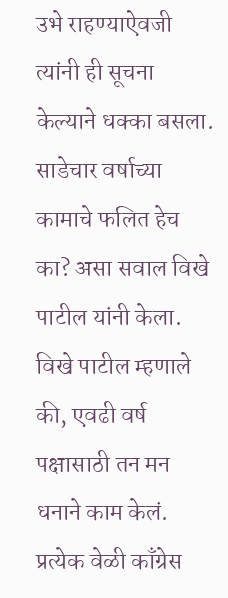उभे राहण्याऐवजी त्यांनी ही सूचना केल्याने धक्का बसला. साडेचार वर्षाच्या कामाचे फलित हेच का? असा सवाल विखे पाटील यांनी केला. विखे पाटील म्हणाले की, एवढी वर्ष पक्षासाठी तन मन धनाने काम केलं. प्रत्येक वेळी काँग्रेस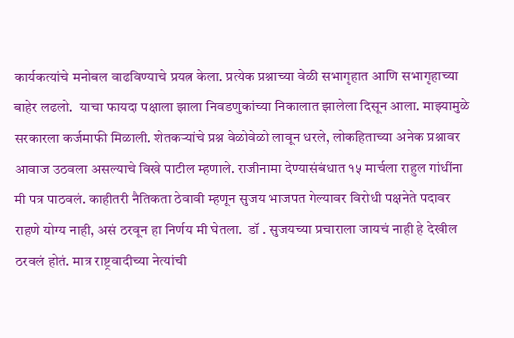कार्यकत्यांचे मनोबल वाढविण्याचे प्रयत्न केला. प्रत्येक प्रश्नाच्या वेळी सभागृहात आणि सभागृहाच्या बाहेर लढलो.  याचा फायदा पक्षाला झाला निवडणुकांच्या निकालात झालेला दिसून आला. माझ्यामुळे सरकारला कर्जमाफी मिळाली. शेतकऱ्यांचे प्रश्न वेळोवेळो लावून धरले, लोकहिताच्या अनेक प्रश्नावर आवाज उठवला असल्याचे विखे पाटील म्हणाले. राजीनामा देण्यासंबंधात १५ मार्चला राहुल गांधींना मी पत्र पाठवलं. काहीतरी नैतिकता ठेवावी म्हणून सुजय भाजपत गेल्यावर विरोधी पक्षनेते पदावर राहणे योग्य नाही, असं ठरवून हा निर्णय मी घेतला.  डॉ . सुजयच्या प्रचाराला जायचं नाही हे देखील ठरवलं होतं. मात्र राष्ट्रवादीच्या नेत्यांची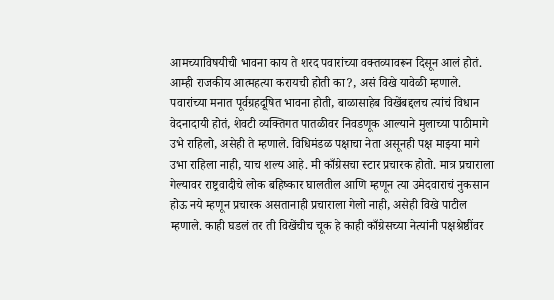आमच्याविषयीची भावना काय ते शरद पवारांच्या वक्तव्यावरून दिसून आलं होतं. आम्ही राजकीय आत्महत्या करायची होती का?, असं विखे यावेळी म्हणाले. पवारांच्या मनात पूर्वग्रहदूषित भावना होती, बाळासाहेब विखेंबद्दलच त्यांचं विधान वेदनादायी होतं, शेवटी व्यक्तिगत पातळीवर निवडणूक आल्याने मुलाच्या पाठीमागे उभे राहिलो, असेही ते म्हणाले. विधिमंडळ पक्षाचा नेता असूनही पक्ष माझ्या मागे उभा राहिला नाही, याच शल्य आहे. मी काँग्रेसचा स्टार प्रचारक होतो. मात्र प्रचाराला गेल्यावर राष्ट्रवादीचे लोक बहिष्कार घालतील आणि म्हणून त्या उमेदवाराचं नुकसान होऊ नये म्हणून प्रचारक असतानाही प्रचाराला गेलो नाही, असेही विखे पाटील म्हणाले. काही घडलं तर ती विखेंचीच चूक हे काही काँग्रेसच्या नेत्यांनी पक्षश्रेष्ठींवर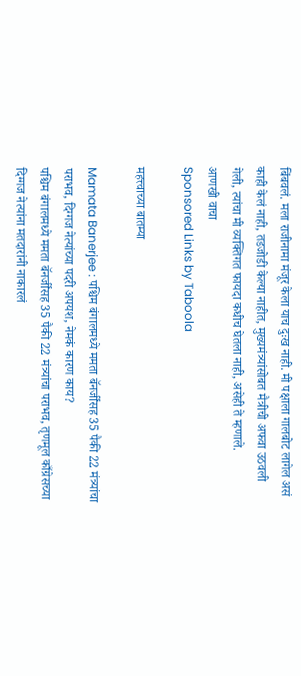बिंबवलं. मला राजीनामा मंजूर केला याच दुःख नाही. मी पक्षाला गालबोट लागेल असं काही केलं नाही, तडजोडी केल्या नाहीत, मुख्यमंत्र्यांसोबत मैत्रीची अफवा उठवली गेली, त्यांचा मी व्यक्तिगत फायदा कधीच घेतला नाही, असेही ते म्हणाले.
आणखी वाचा
Sponsored Links by Taboola

महत्त्वाच्या बातम्या

Mamata Banerjee : पश्चिम बंगालमध्ये ममता बॅनर्जींसह 35 पैकी 22 मंत्र्यांचा पराभव, दिग्गज नेत्यांच्या पदरी अपयश, नेमकं कारण काय?
पश्चिम बंगालमध्ये ममता बॅनर्जींसह 35 पैकी 22 मंत्र्यांचा पराभव, तृणमूल काँग्रेसच्या दिग्गज नेत्यांना मतदारांनी नाकारलं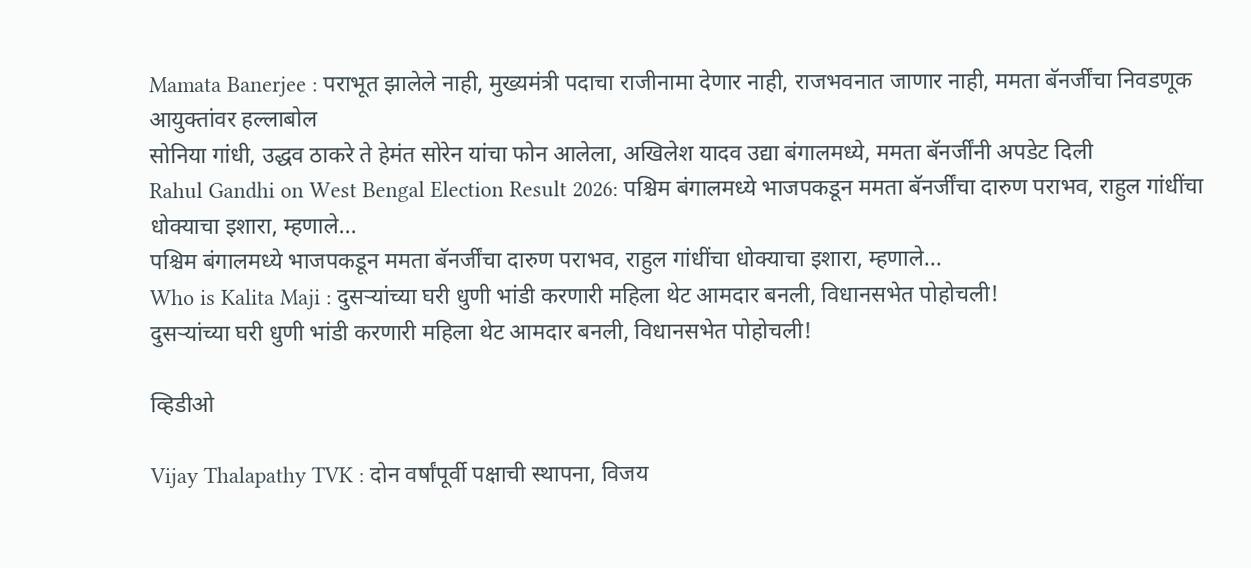Mamata Banerjee : पराभूत झालेले नाही, मुख्यमंत्री पदाचा राजीनामा देणार नाही, राजभवनात जाणार नाही, ममता बॅनर्जींचा निवडणूक आयुक्तांवर हल्लाबोल
सोनिया गांधी, उद्धव ठाकरे ते हेमंत सोरेन यांचा फोन आलेला, अखिलेश यादव उद्या बंगालमध्ये, ममता बॅनर्जींनी अपडेट दिली
Rahul Gandhi on West Bengal Election Result 2026: पश्चिम बंगालमध्ये भाजपकडून ममता बॅनर्जींचा दारुण पराभव, राहुल गांधींचा धोक्याचा इशारा, म्हणाले...
पश्चिम बंगालमध्ये भाजपकडून ममता बॅनर्जींचा दारुण पराभव, राहुल गांधींचा धोक्याचा इशारा, म्हणाले...
Who is Kalita Maji : दुसऱ्यांच्या घरी धुणी भांडी करणारी महिला थेट आमदार बनली, विधानसभेत पोहोचली!
दुसऱ्यांच्या घरी धुणी भांडी करणारी महिला थेट आमदार बनली, विधानसभेत पोहोचली!

व्हिडीओ

Vijay Thalapathy TVK : दोन वर्षांपूर्वी पक्षाची स्थापना, विजय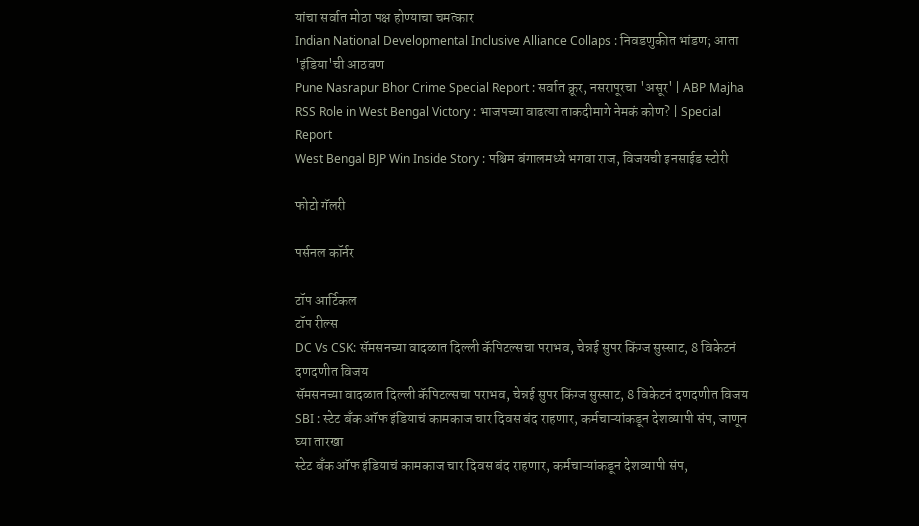यांचा सर्वात मोठा पक्ष होण्याचा चमत्कार
Indian National Developmental Inclusive Alliance Collaps : निवडणुकीत भांडण; आता 'इंडिया'ची आठवण
Pune Nasrapur Bhor Crime Special Report : सर्वात क्रूर, नसरापूरचा 'असूर' | ABP Majha
RSS Role in West Bengal Victory : भाजपच्या वाढत्या ताकदीमागे नेमकं कोण? | Special Report
West Bengal BJP Win Inside Story : पश्चिम बंगालमध्ये भगवा राज, विजयची इनसाईड स्टोरी

फोटो गॅलरी

पर्सनल कॉर्नर

टॉप आर्टिकल
टॉप रील्स
DC Vs CSK: सॅमसनच्या वादळात दिल्ली कॅपिटल्सचा पराभव, चेन्नई सुपर किंग्ज सुस्साट, 8 विकेटनं दणदणीत विजय
सॅमसनच्या वादळात दिल्ली कॅपिटल्सचा पराभव, चेन्नई सुपर किंग्ज सुस्साट, 8 विकेटनं दणदणीत विजय
SBI : स्टेट बँक ऑफ इंडियाचं कामकाज चार दिवस बंद राहणार, कर्मचाऱ्यांकडून देशव्यापी संप, जाणून घ्या तारखा
स्टेट बँक ऑफ इंडियाचं कामकाज चार दिवस बंद राहणार, कर्मचाऱ्यांकडून देशव्यापी संप,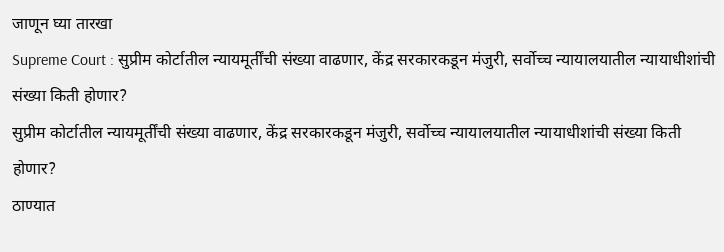जाणून घ्या तारखा
Supreme Court : सुप्रीम कोर्टातील न्यायमूर्तींची संख्या वाढणार, केंद्र सरकारकडून मंजुरी, सर्वोच्च न्यायालयातील न्यायाधीशांची संख्या किती होणार?
सुप्रीम कोर्टातील न्यायमूर्तींची संख्या वाढणार, केंद्र सरकारकडून मंजुरी, सर्वोच्च न्यायालयातील न्यायाधीशांची संख्या किती होणार?
ठाण्यात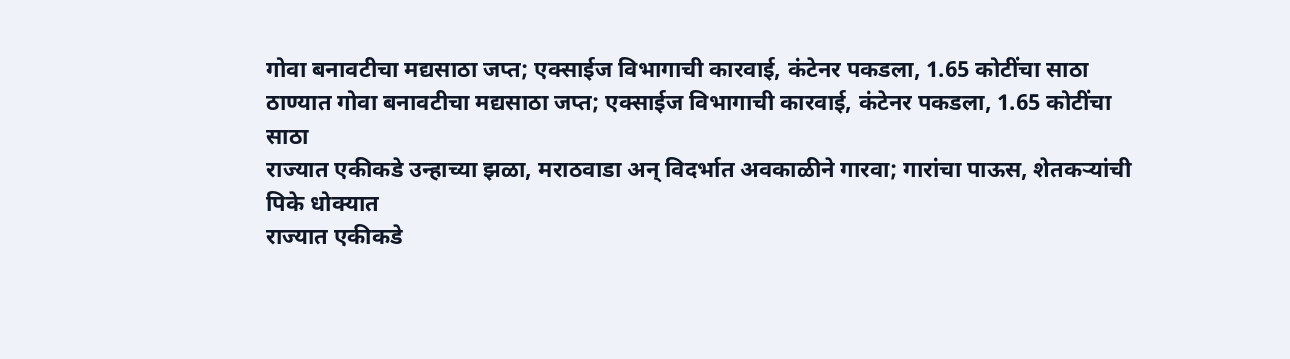गोवा बनावटीचा मद्यसाठा जप्त; एक्साईज विभागाची कारवाई, कंटेनर पकडला, 1.65 कोटींचा साठा
ठाण्यात गोवा बनावटीचा मद्यसाठा जप्त; एक्साईज विभागाची कारवाई, कंटेनर पकडला, 1.65 कोटींचा साठा
राज्यात एकीकडे उन्हाच्या झळा, मराठवाडा अन् विदर्भात अवकाळीने गारवा; गारांचा पाऊस, शेतकऱ्यांची पिके धोक्यात
राज्यात एकीकडे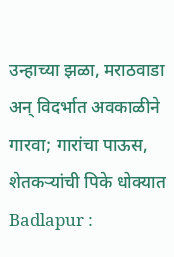उन्हाच्या झळा, मराठवाडा अन् विदर्भात अवकाळीने गारवा; गारांचा पाऊस, शेतकऱ्यांची पिके धोक्यात
Badlapur :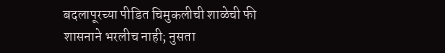बदलापूरच्या पीडित चिमुकलीची शाळेची फी शासनाने भरलीच नाही; नुसता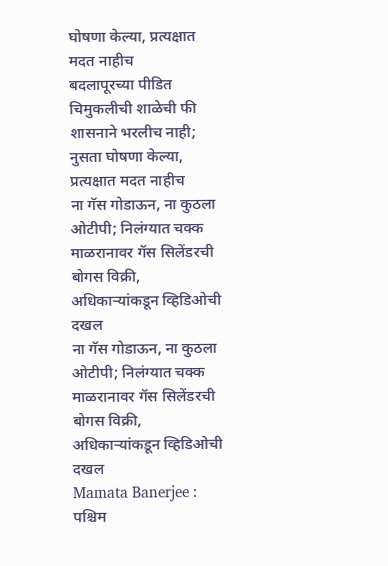घोषणा केल्या, प्रत्यक्षात मदत नाहीच
बदलापूरच्या पीडित चिमुकलीची शाळेची फी शासनाने भरलीच नाही; नुसता घोषणा केल्या, प्रत्यक्षात मदत नाहीच
ना गॅस गोडाऊन, ना कुठला ओटीपी; निलंग्यात चक्क माळरानावर गॅस सिलेंडरची बोगस विक्री, अधिकाऱ्यांकडून व्हिडिओची दखल
ना गॅस गोडाऊन, ना कुठला ओटीपी; निलंग्यात चक्क माळरानावर गॅस सिलेंडरची बोगस विक्री, अधिकाऱ्यांकडून व्हिडिओची दखल
Mamata Banerjee : पश्चिम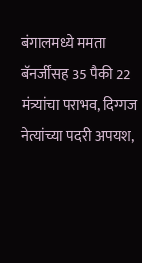बंगालमध्ये ममता बॅनर्जींसह 35 पैकी 22 मंत्र्यांचा पराभव, दिग्गज नेत्यांच्या पदरी अपयश,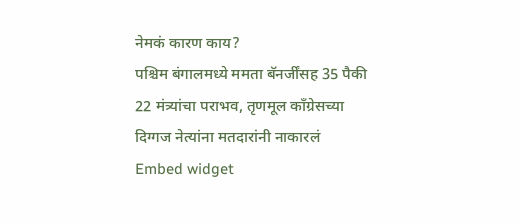नेमकं कारण काय?
पश्चिम बंगालमध्ये ममता बॅनर्जींसह 35 पैकी 22 मंत्र्यांचा पराभव, तृणमूल काँग्रेसच्या दिग्गज नेत्यांना मतदारांनी नाकारलं
Embed widget